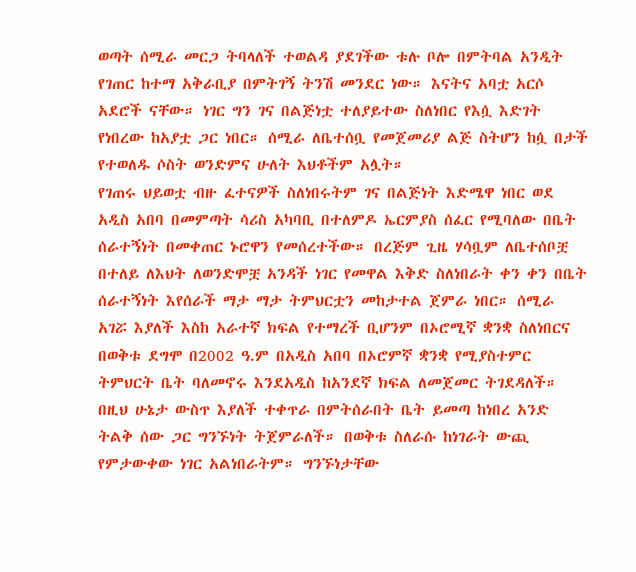ወጣት ሰሚራ መርጋ ትባላለች ተወልዳ ያደገችው ቱሉ ቦሎ በምትባል አንዲት የገጠር ከተማ አቅራቢያ በምትገኝ ትንሽ መንደር ነው። እናትና አባቷ አርሶ አደሮች ናቸው። ነገር ግን ገና በልጅነቷ ተለያይተው ስለነበር የእሷ እድገት የነበረው ከአያቷ ጋር ነበር። ሰሚራ ለቤተሰቧ የመጀመሪያ ልጅ ስትሆን ከሷ በታች የተወለዱ ሶስት ወንድምና ሁለት እህቶችም አሏት።
የገጠሩ ህይወቷ ብዙ ፈተናዎች ስለነበሩትም ገና በልጅነት እድሜዋ ነበር ወደ አዲስ አበባ በመምጣት ሳሪስ አካባቢ በተለምዶ ኤርምያስ ሰፈር የሚባለው በቤት ሰራተኝነት በመቀጠር ኑሮዋን የመሰረተችው። በረጅም ጊዜ ሃሳቧም ለቤተሰቦቿ በተለይ ለእህት ለወንድሞቿ አንዳች ነገር የመዋል እቅድ ስለነበራት ቀን ቀን በቤት ሰራተኝነት እየሰራች ማታ ማታ ትምህርቷን መከታተል ጀምራ ነበር። ሰሚራ አገሯ እያለች እስከ አራተኛ ክፍል የተማረች ቢሆንም በኦሮሚኛ ቋንቋ ስለነበርና በወቅቱ ደግሞ በ2002 ዓ.ም በአዲስ አበባ በኦሮምኛ ቋንቋ የሚያስተምር ትምህርት ቤት ባለመኖሩ እንደአዲስ ከአንደኛ ክፍል ለመጀመር ትገደዳለች።
በዚህ ሁኔታ ውስጥ እያለች ተቀጥራ በምትሰራበት ቤት ይመጣ ከነበረ አንድ ትልቅ ሰው ጋር ግንኙነት ትጀምራለች። በወቅቱ ስለራሱ ከነገራት ውጪ የምታውቀው ነገር አልነበራትም። ግንኙነታቸው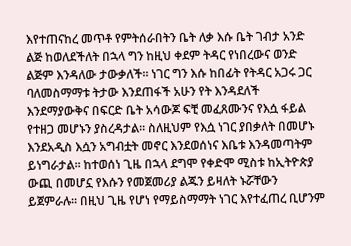እየተጠናከረ መጥቶ የምትሰራበትን ቤት ለቃ እሱ ቤት ገብታ አንድ ልጅ ከወለደችለት በኋላ ግን ከዚህ ቀደም ትዳር የነበረውና ወንድ ልጅም እንዳለው ታውቃለች። ነገር ግን እሱ ከበፊት የትዳር አጋሩ ጋር ባለመስማማቱ ትታው እንደጠፋች አሁን የት እንዳደለች እንደማያውቅና በፍርድ ቤት አሳውጆ ፍቺ መፈጸሙንና የእሷ ፋይል የተዘጋ መሆኑን ያስረዳታል። ስለዚህም የእሷ ነገር ያበቃለት በመሆኑ እንደአዲስ እሷን አግብቷት መኖር እንደወሰነና እቤቱ እንዳመጣትም ይነግራታል። ከተወሰነ ጊዜ በኋላ ደግሞ የቀድሞ ሚስቱ ከኢትዮጵያ ውጪ በመሆኗ የእሱን የመጀመሪያ ልጁን ይዛለት ኑሯቸውን ይጀምራሉ። በዚህ ጊዜ የሆነ የማይስማማት ነገር እየተፈጠረ ቢሆንም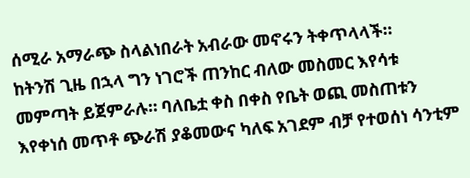ሰሚራ አማራጭ ስላልነበራት አብራው መኖሩን ትቀጥላላች።
ከትንሽ ጊዜ በኋላ ግን ነገሮች ጠንከር ብለው መስመር እየሳቱ መምጣት ይጀምራሉ። ባለቤቷ ቀስ በቀስ የቤት ወጪ መስጠቱን እየቀነሰ መጥቶ ጭራሽ ያቆመውና ካለፍ አገደም ብቻ የተወሰነ ሳንቲም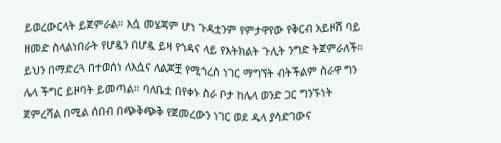ይወረውርላት ይጀምራል። እሷ መሄጃም ሆነ ጉዳቷንም የምታዋየው የቅርብ አይዞሽ ባይ ዘመድ ስላልነበራት የሆዷን በሆዷ ይዛ የጎዳና ላይ የእትክልት ጉሊት ንግድ ትጀምራለች። ይህን በማድረጓ በተወሰነ ለእሷና ለልጆቿ የሚጎረስ ነገር ማግኘት ብትችልም ስራዋ ግን ሌላ ችግር ይዞባት ይመጣል። ባለቤቷ በየቀኑ ስራ ቦታ ከሌላ ወንድ ጋር ግንኙነት ጀምረሻል በሚል ሰበብ በጭቅጭቅ የጀመረውን ነገር ወደ ዱላ ያሳድገውና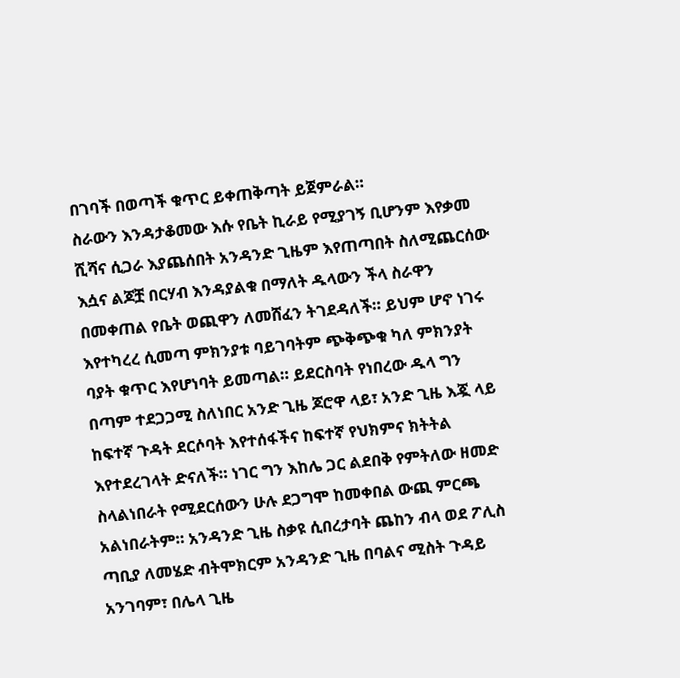በገባች በወጣች ቁጥር ይቀጠቅጣት ይጀምራል።
ስራውን እንዳታቆመው እሱ የቤት ኪራይ የሚያገኝ ቢሆንም እየቃመ ሺሻና ሲጋራ እያጨሰበት አንዳንድ ጊዜም እየጠጣበት ስለሚጨርሰው እሷና ልጆቿ በርሃብ እንዳያልቁ በማለት ዱላውን ችላ ስራዋን በመቀጠል የቤት ወጪዋን ለመሸፈን ትገደዳለች። ይህም ሆኖ ነገሩ እየተካረረ ሲመጣ ምክንያቱ ባይገባትም ጭቅጭቁ ካለ ምክንያት ባያት ቁጥር እየሆነባት ይመጣል። ይደርስባት የነበረው ዱላ ግን በጣም ተደጋጋሚ ስለነበር አንድ ጊዜ ጆሮዋ ላይ፣ አንድ ጊዜ እጇ ላይ ከፍተኛ ጉዳት ደርሶባት እየተሰፋችና ከፍተኛ የህክምና ክትትል እየተደረገላት ድናለች። ነገር ግን እከሌ ጋር ልደበቅ የምትለው ዘመድ ስላልነበራት የሚደርሰውን ሁሉ ደጋግሞ ከመቀበል ውጪ ምርጫ አልነበራትም። አንዳንድ ጊዜ ስቃዩ ሲበረታባት ጨከን ብላ ወደ ፖሊስ ጣቢያ ለመሄድ ብትሞክርም አንዳንድ ጊዜ በባልና ሚስት ጉዳይ አንገባም፣ በሌላ ጊዜ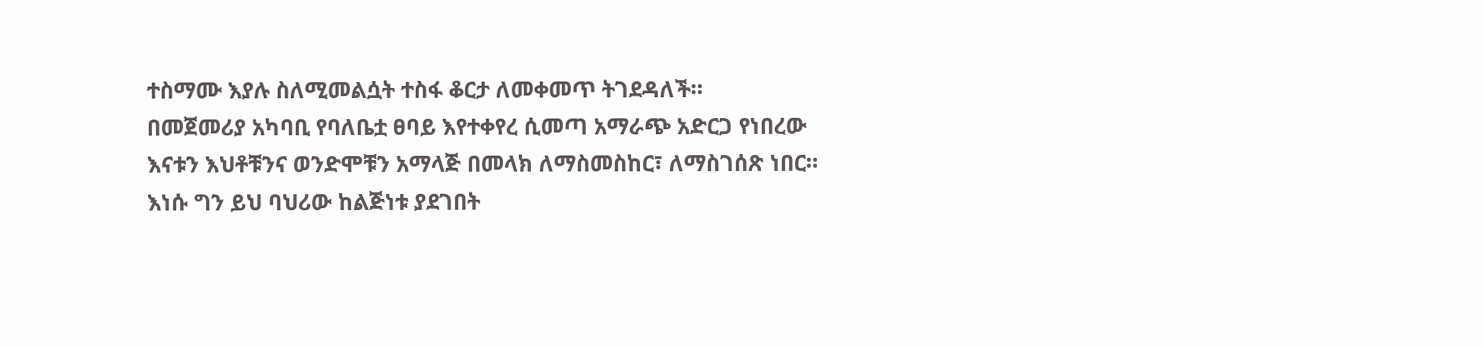ተስማሙ እያሉ ስለሚመልሷት ተስፋ ቆርታ ለመቀመጥ ትገደዳለች።
በመጀመሪያ አካባቢ የባለቤቷ ፀባይ እየተቀየረ ሲመጣ አማራጭ አድርጋ የነበረው እናቱን እህቶቹንና ወንድሞቹን አማላጅ በመላክ ለማስመስከር፣ ለማስገሰጽ ነበር። እነሱ ግን ይህ ባህሪው ከልጅነቱ ያደገበት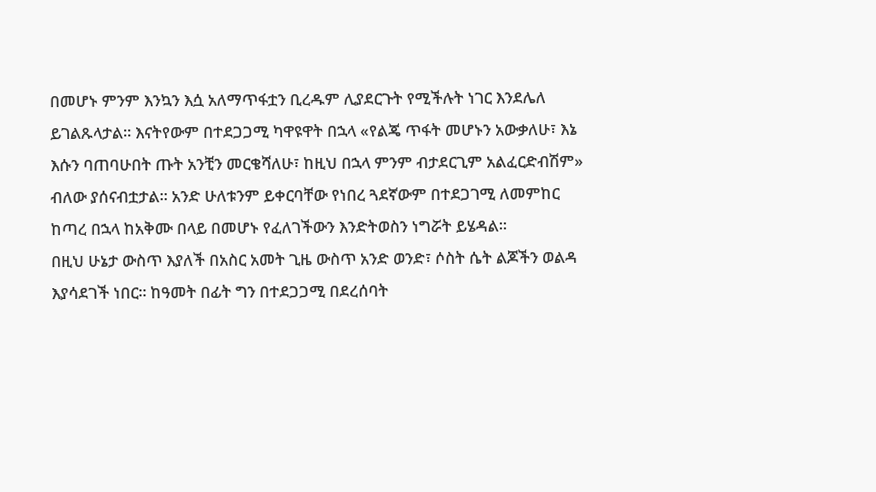በመሆኑ ምንም እንኳን እሷ አለማጥፋቷን ቢረዱም ሊያደርጉት የሚችሉት ነገር እንደሌለ ይገልጹላታል። እናትየውም በተደጋጋሚ ካዋዩዋት በኋላ «የልጄ ጥፋት መሆኑን አውቃለሁ፣ እኔ እሱን ባጠባሁበት ጡት አንቺን መርቄሻለሁ፣ ከዚህ በኋላ ምንም ብታደርጊም አልፈርድብሽም» ብለው ያሰናብቷታል። አንድ ሁለቱንም ይቀርባቸው የነበረ ጓደኛውም በተደጋገሚ ለመምከር ከጣረ በኋላ ከአቅሙ በላይ በመሆኑ የፈለገችውን እንድትወስን ነግሯት ይሄዳል።
በዚህ ሁኔታ ውስጥ እያለች በአስር አመት ጊዜ ውስጥ አንድ ወንድ፣ ሶስት ሴት ልጆችን ወልዳ እያሳደገች ነበር። ከዓመት በፊት ግን በተደጋጋሚ በደረሰባት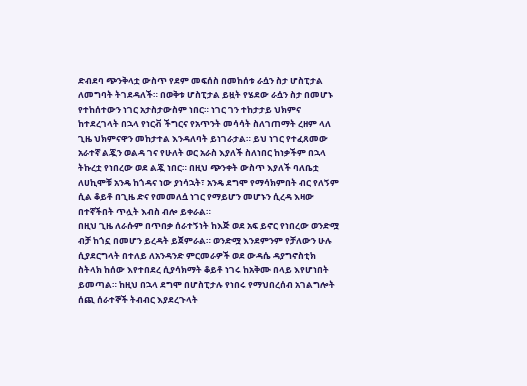ድብደባ ጭንቅላቷ ውስጥ የደም መፍሰስ በመከሰቱ ራሷን ስታ ሆስፒታል ለመግባት ትገደዳለች። በወቅቱ ሆስፒታል ይዟት የሄደው ራሷን ስታ በመሆኑ የተከሰተውን ነገር አታስታውስም ነበር። ነገር ገን ተከታታይ ህክምና ከተደረገላት በኋላ የነርቭ ችግርና የአጥንት መሳሳት ስለገጠማት ረዘም ላለ ጊዜ ህክምናዋን መከታተል እንዳለባት ይነገራታል። ይህ ነገር የተፈጸመው አራተኛ ልጇን ወልዳ ገና የሁለት ወር አራስ እያለች ስለነበር ከነቃችም በኋላ ትኩረቷ የነበረው ወደ ልጇ ነበር። በዚህ ጭንቀት ውስጥ እያለች ባለቤቷ ለሀኪሞቹ አንዴ ከጎዳና ነው ያነሳኋት፣ አንዴ ደግሞ የማሳክምበት ብር የለኝም ሲል ቆይቶ በጊዜ ድና የመመለሷ ነገር የማይሆን መሆኑን ሲረዳ እዛው በተኛችበት ጥሏት እብስ ብሎ ይቀራል።
በዚህ ጊዜ ለራሱም በጥበቃ ሰራተኝነት ከእጅ ወደ አፍ ይኖር የነበረው ወንድሟ ብቻ ከጎኗ በመሆን ይረዳት ይጀምራል። ወንድሟ እንደምንም የቻለውን ሁሉ ሲያደርግላት በተለይ ለአንዳንድ ምርመራዎች ወደ ውዳሴ ዳያግኖስቲክ ስትላክ ከሰው እየተበደረ ሲያሳክማት ቆይቶ ነገሩ ከአቅሙ በላይ እየሆነበት ይመጣል። ከዚህ በኋላ ደግሞ በሆስፒታሉ የነበሩ የማህበረሰብ አገልግሎት ሰጪ ሰራተኞች ትብብር እያደረጉላት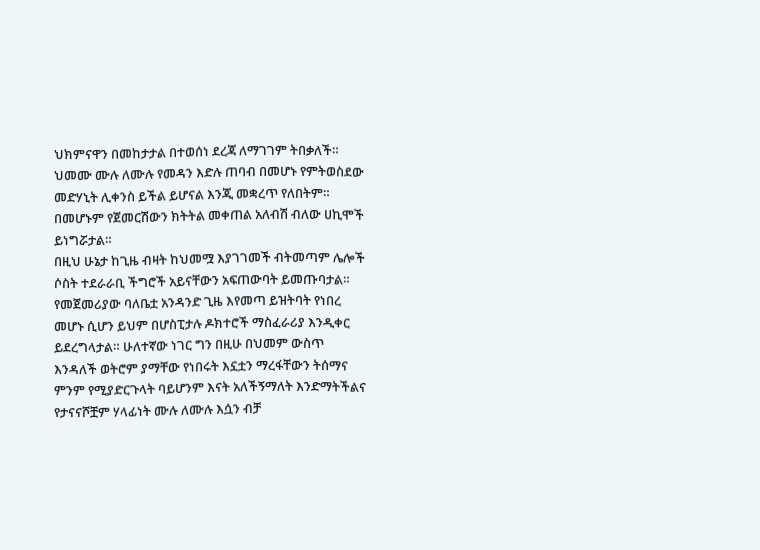ህክምናዋን በመከታታል በተወሰነ ደረጃ ለማገገም ትበቃለች። ህመሙ ሙሉ ለሙሉ የመዳን እድሉ ጠባብ በመሆኑ የምትወስደው መድሃኒት ሊቀንስ ይችል ይሆናል እንጂ መቋረጥ የለበትም። በመሆኑም የጀመርሽውን ክትትል መቀጠል አለብሽ ብለው ሀኪሞች ይነግሯታል።
በዚህ ሁኔታ ከጊዜ ብዛት ከህመሟ እያገገመች ብትመጣም ሌሎች ሶስት ተደራራቢ ችግሮች አይናቸውን አፍጠውባት ይመጡባታል። የመጀመሪያው ባለቤቷ አንዳንድ ጊዜ እየመጣ ይዝትባት የነበረ መሆኑ ሲሆን ይህም በሆስፒታሉ ዶክተሮች ማስፈራሪያ እንዲቀር ይደረግላታል። ሁለተኛው ነገር ግን በዚሁ በህመም ውስጥ እንዳለች ወትሮም ያማቸው የነበሩት እኗቷን ማረፋቸውን ትሰማና ምንም የሚያድርጉላት ባይሆንም እናት አለችኝማለት እንድማትችልና የታናናሾቿም ሃላፊነት ሙሉ ለሙሉ እሷን ብቻ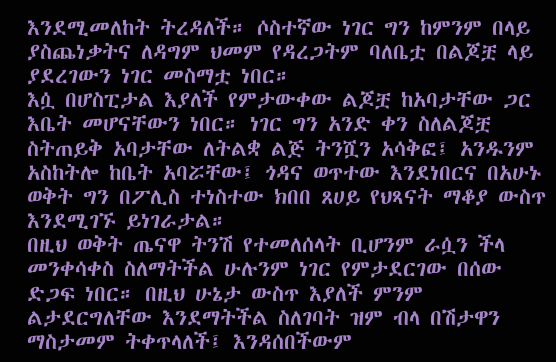እንደሚመለከት ትረዳለች። ሶስተኛው ነገር ግን ከምንም በላይ ያስጨነቃትና ለዳግም ህመም የዳረጋትም ባለቤቷ በልጆቿ ላይ ያደረገውን ነገር መስማቷ ነበር።
እሷ በሆስፒታል እያለች የምታውቀው ልጆቿ ከአባታቸው ጋር እቤት መሆናቸውን ነበር። ነገር ግን አንድ ቀን ስለልጆቿ ስትጠይቅ አባታቸው ለትልቋ ልጅ ትንሿን አሳቅፎ፤ አንዱንም አስከትሎ ከቤት አባሯቸው፤ ጎዳና ወጥተው እንደነበርና በአሁኑ ወቅት ግን በፖሊስ ተነስተው ክበበ ጸሀይ የህጻናት ማቆያ ውስጥ እንደሚገኙ ይነገራታል።
በዚህ ወቅት ጤናዋ ትንሽ የተመለሰላት ቢሆንም ራሷን ችላ መንቀሳቀስ ስለማትችል ሁሉንም ነገር የምታደርገው በሰው ድጋፍ ነበር። በዚህ ሁኔታ ውስጥ እያለች ምንም ልታደርግለቸው እንደማትችል ስለገባት ዝም ብላ በሽታዋን ማስታመም ትቀጥላለች፤ እንዳሰበችውም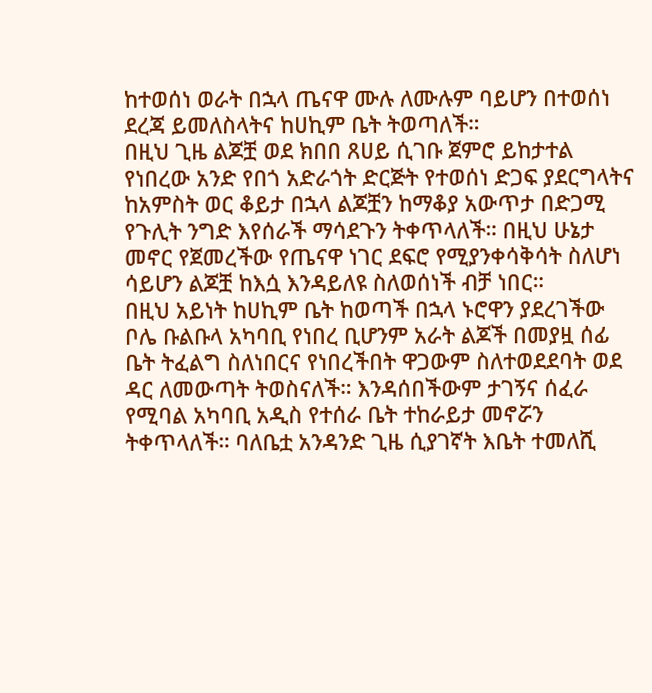ከተወሰነ ወራት በኋላ ጤናዋ ሙሉ ለሙሉም ባይሆን በተወሰነ ደረጃ ይመለስላትና ከሀኪም ቤት ትወጣለች።
በዚህ ጊዜ ልጆቿ ወደ ክበበ ጸሀይ ሲገቡ ጀምሮ ይከታተል የነበረው አንድ የበጎ አድራጎት ድርጅት የተወሰነ ድጋፍ ያደርግላትና ከአምስት ወር ቆይታ በኋላ ልጆቿን ከማቆያ አውጥታ በድጋሚ የጉሊት ንግድ እየሰራች ማሳደጉን ትቀጥላለች። በዚህ ሁኔታ መኖር የጀመረችው የጤናዋ ነገር ደፍሮ የሚያንቀሳቅሳት ስለሆነ ሳይሆን ልጆቿ ከእሷ እንዳይለዩ ስለወሰነች ብቻ ነበር።
በዚህ አይነት ከሀኪም ቤት ከወጣች በኋላ ኑሮዋን ያደረገችው ቦሌ ቡልቡላ አካባቢ የነበረ ቢሆንም አራት ልጆች በመያዟ ሰፊ ቤት ትፈልግ ስለነበርና የነበረችበት ዋጋውም ስለተወደደባት ወደ ዳር ለመውጣት ትወስናለች። እንዳሰበችውም ታገኝና ሰፈራ የሚባል አካባቢ አዲስ የተሰራ ቤት ተከራይታ መኖሯን ትቀጥላለች። ባለቤቷ አንዳንድ ጊዜ ሲያገኛት እቤት ተመለሺ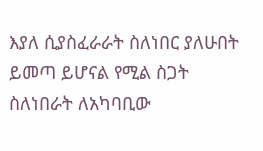እያለ ሲያስፈራራት ስለነበር ያለሁበት ይመጣ ይሆናል የሚል ስጋት ስለነበራት ለአካባቢው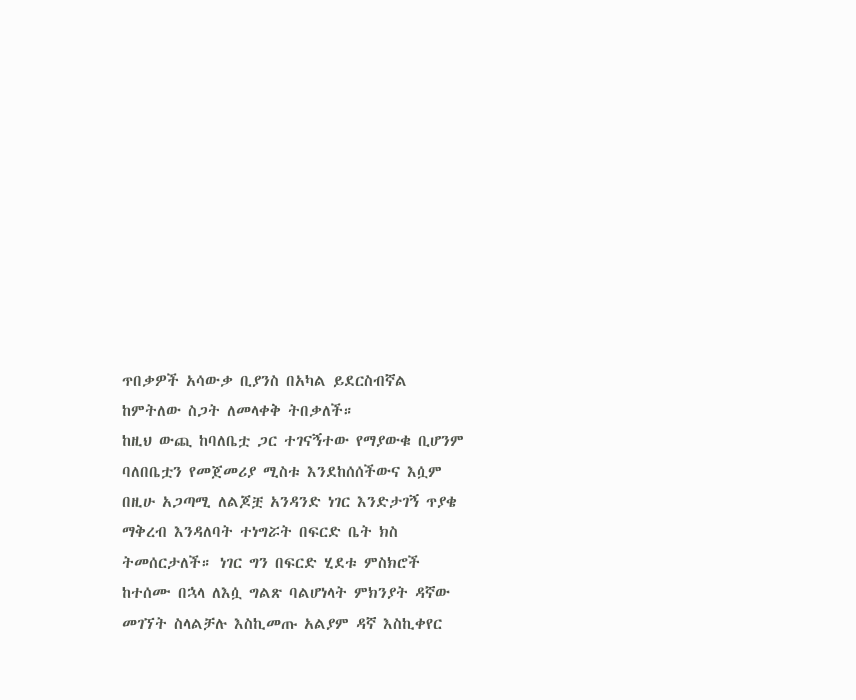ጥበቃዎች አሳውቃ ቢያንስ በአካል ይደርስብኛል ከምትለው ስጋት ለመላቀቅ ትበቃለች።
ከዚህ ውጪ ከባለቤቷ ጋር ተገናኝተው የማያውቁ ቢሆንም ባለበቤቷን የመጀመሪያ ሚስቱ እንደከሰሰችውና እሷም በዚሁ አጋጣሚ ለልጆቿ አንዳንድ ነገር እንድታገኝ ጥያቄ ማቅረብ እንዳለባት ተነግሯት በፍርድ ቤት ክስ ትመሰርታለች። ነገር ግን በፍርድ ሂደቱ ምስክሮች ከተሰሙ በኋላ ለእሷ ግልጽ ባልሆነላት ምክንያት ዳኛው መገኘት ስላልቻሉ እስኪመጡ አልያም ዳኛ እስኪቀየር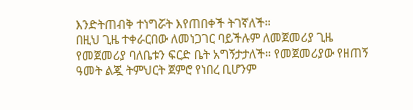እንድትጠብቅ ተነግሯት እየጠበቀች ትገኛለች።
በዚህ ጊዜ ተቀራርበው ለመነጋገር ባይችሉም ለመጀመሪያ ጊዜ የመጀመሪያ ባለቤቱን ፍርድ ቤት አግኝታታለች። የመጀመሪያው የዘጠኝ ዓመት ልጇ ትምህርት ጀምሮ የነበረ ቢሆንም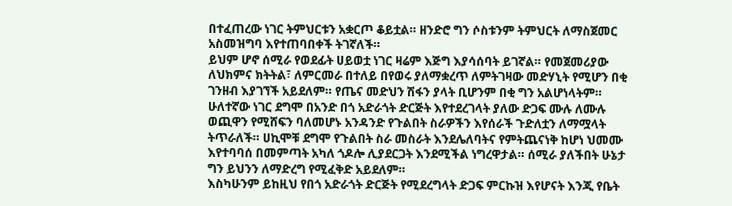በተፈጠረው ነገር ትምህርቱን አቋርጦ ቆይቷል። ዘንድሮ ግን ሶስቱንም ትምህርት ለማስጀመር አስመዝግባ እየተጠባበቀች ትገኛለች።
ይህም ሆኖ ሰሚራ የወደፊት ሀይወቷ ነገር ዛሬም እጅግ እያሳሰባት ይገኛል። የመጀመሪያው ለህክምና ክትትል፣ ለምርመራ በተለይ በየወሩ ያለማቋረጥ ለምትገዛው መድሃኒት የሚሆን በቂ ገንዘብ እያገኘች አይደለም። የጤና መድህን ሽፋን ያላት ቢሆንም በቂ ግን አልሆነላትም።
ሁለተኛው ነገር ደግሞ በአንድ በጎ አድራጎት ድርጅት እየተደረገላት ያለው ድጋፍ ሙሉ ለሙሉ ወጪዋን የሚሸፍን ባለመሆኑ አንዳንድ የጉልበት ስራዎችን እየሰራች ጉድለቷን ለማሟላት ትጥራለች። ሀኪሞቹ ደግሞ የጉልበት ስራ መስራት እንደሌለባትና የምትጨናነቅ ከሆነ ህመሙ እየተባባሰ በመምጣት አካለ ጎዶሎ ሊያደርጋት እንደሚችል ነግረዋታል። ሰሚራ ያለችበት ሁኔታ ግን ይህንን ለማድረግ የሚፈቅድ አይደለም።
እስካሁንም ይከዚህ የበጎ አድራጎት ድርጅት የሚደረግላት ድጋፍ ምርኩዝ እየሆናት እንጂ የቤት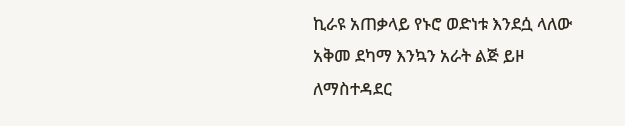ኪራዩ አጠቃላይ የኑሮ ወድነቱ እንደሷ ላለው አቅመ ደካማ እንኳን አራት ልጅ ይዞ ለማስተዳደር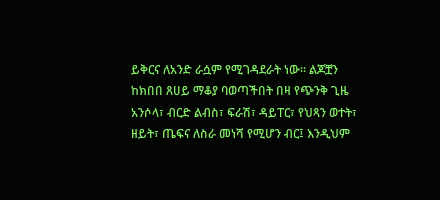ይቅርና ለአንድ ራሷም የሚገዳደራት ነው። ልጆቿን ከክበበ ጸሀይ ማቆያ ባወጣችበት በዛ የጭንቅ ጊዜ አንሶላ፣ ብርድ ልብስ፣ ፍራሽ፣ ዳይፐር፣ የህጻን ወተት፣ ዘይት፣ ጤፍና ለስራ መነሻ የሚሆን ብር፤ እንዲህም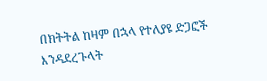በክትትል ከዛም በኋላ የተለያዩ ድጋፎች እንዳደረጉላት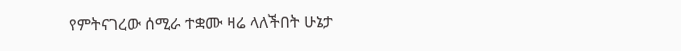የምትናገረው ሰሚራ ተቋሙ ዛሬ ላለችበት ሁኔታ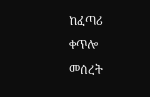ከፈጣሪ ቀጥሎ መሰረት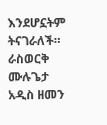እንደሆኗትም ትናገራለች።
ራስወርቅ ሙሉጌታ
አዲስ ዘመን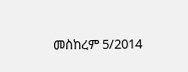መስከረም 5/2014